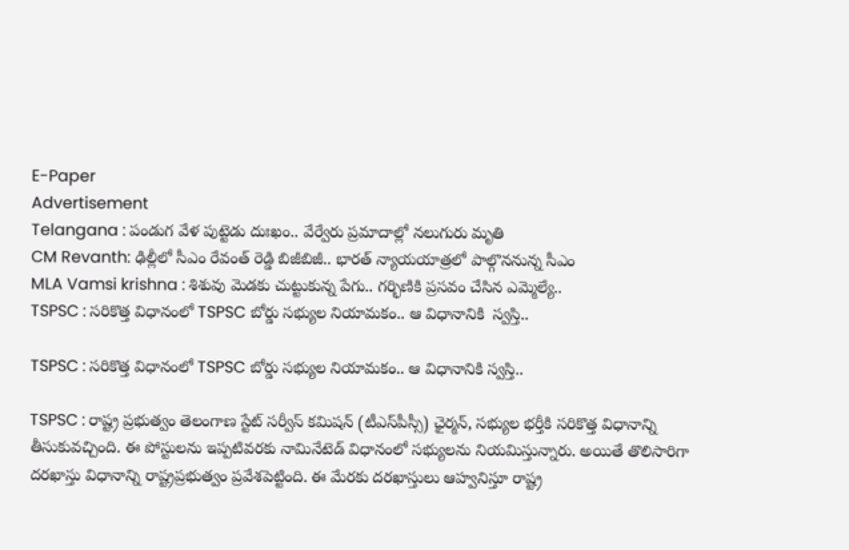E-Paper
Advertisement
Telangana : పండుగ వేళ పుట్టెడు దుఃఖం.. వేర్వేరు ప్రమాదాల్లో నలుగురు మృతి
CM Revanth: ఢిల్లీలో సీఎం రేవంత్ రెడ్డి బిజీబిజీ.. భారత్ న్యాయయాత్రలో పాల్గొననున్న సీఎం
MLA Vamsi krishna : శిశువు మెడకు చుట్టుకున్న పేగు.. గర్భిణికి ప్రసవం చేసిన ఎమ్మెల్యే..
TSPSC : సరికొత్త విధానంలో TSPSC బోర్డు సభ్యుల నియామకం.. ఆ విధానానికి  స్వస్తి..

TSPSC : సరికొత్త విధానంలో TSPSC బోర్డు సభ్యుల నియామకం.. ఆ విధానానికి స్వస్తి..

TSPSC : రాష్ట్ర ప్రభుత్వం తెలంగాణ స్టేట్ సర్వీస్ కమిషన్ (టీఎస్‌పీస్సీ) ఛైర్మన్, సభ్యుల భర్తీకి సరికొత్త విధానాన్ని తీసుకువచ్చింది. ఈ పోస్టులను ఇప్పటివరకు నామినేటెడ్ విధానంలో సభ్యులను నియమిస్తున్నారు. అయితే తొలిసారిగా దరఖాస్తు విధానాన్ని రాష్ట్రప్రభుత్వం ప్రవేశపెట్టింది. ఈ మేరకు దరఖాస్తులు ఆహ్వనిస్తూ రాష్ట్ర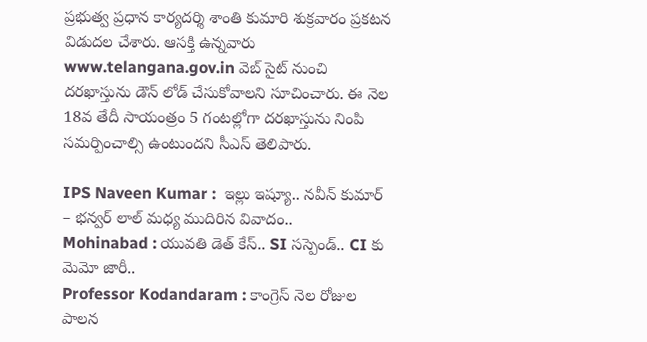ప్రభుత్వ ప్రధాన కార్యదర్శి శాంతి కుమారి శుక్రవారం ప్రకటన విడుదల చేశారు. ఆసక్తి ఉన్నవారు www.telangana.gov.in వెబ్ సైట్ నుంచి దరఖాస్తును డౌన్ లోడ్ చేసుకోవాలని సూచించారు. ఈ నెల 18వ తేదీ సాయంత్రం 5 గంటల్లోగా దరఖాస్తును నింపి సమర్పించాల్సి ఉంటుందని సీఎస్ తెలిపారు.

IPS Naveen Kumar :  ఇల్లు ఇష్యూ.. నవీన్ కుమార్ – భన్వర్ లాల్ మధ్య ముదిరిన వివాదం..
Mohinabad : యువతి డెత్ కేస్.. SI సస్పెండ్.. CI కు మెమో జారీ..
Professor Kodandaram : కాంగ్రెస్ నెల రోజుల పాలన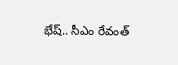భేష్.. సీఎం రేవంత్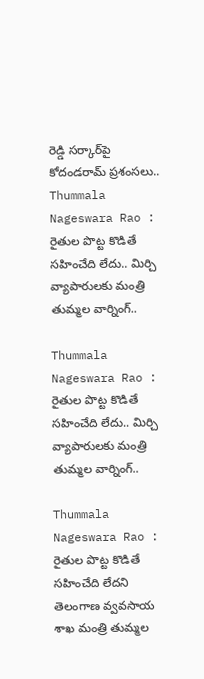రెడ్డి సర్కార్‌పై కోదండరామ్ ప్రశంసలు..
Thummala Nageswara Rao : రైతుల పొట్ట కొడితే సహించేది లేదు.. మిర్చి వ్యాపారులకు మంత్రి తుమ్మల వార్నింగ్..

Thummala Nageswara Rao : రైతుల పొట్ట కొడితే సహించేది లేదు.. మిర్చి వ్యాపారులకు మంత్రి తుమ్మల వార్నింగ్..

Thummala Nageswara Rao : రైతుల పొట్ట కొడితే సహించేది లేదని తెలంగాణ వ్వవసాయ శాఖ మంత్రి తుమ్మల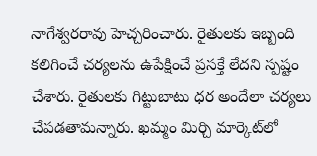నాగేశ్వరరావు హెచ్చరించారు. రైతులకు ఇబ్బంది కలిగించే చర్యలను ఉపేక్షించే ప్రసక్తే లేదని స్పష్టం చేశారు. రైతులకు గిట్టుబాటు ధర అందేలా చర్యలు చేపడతామన్నారు. ఖమ్మం మిర్చి మార్కెట్‌లో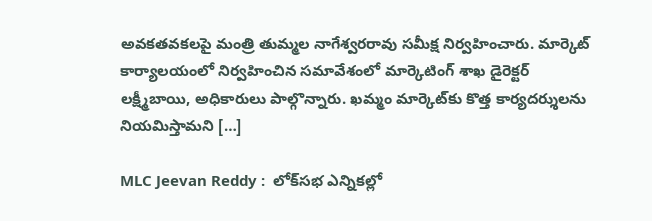అవకతవకలపై మంత్రి తుమ్మల నాగేశ్వరరావు సమీక్ష నిర్వహించారు. మార్కెట్‌ కార్యాలయంలో నిర్వహించిన సమావేశంలో మార్కెటింగ్‌ శాఖ డైరెక్టర్‌ లక్ష్మీబాయి, అధికారులు పాల్గొన్నారు. ఖమ్మం మార్కెట్‌కు కొత్త కార్యదర్శులను నియమిస్తామని […]

MLC Jeevan Reddy :  లోక్‌సభ ఎన్నికల్లో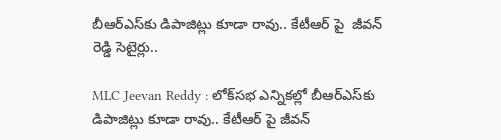బీఆర్‌ఎస్‌కు డిపాజిట్లు కూడా రావు.. కేటీఆర్ పై  జీవన్ రెడ్డి సెటైర్లు..

MLC Jeevan Reddy : లోక్‌సభ ఎన్నికల్లో బీఆర్‌ఎస్‌కు డిపాజిట్లు కూడా రావు.. కేటీఆర్ పై జీవన్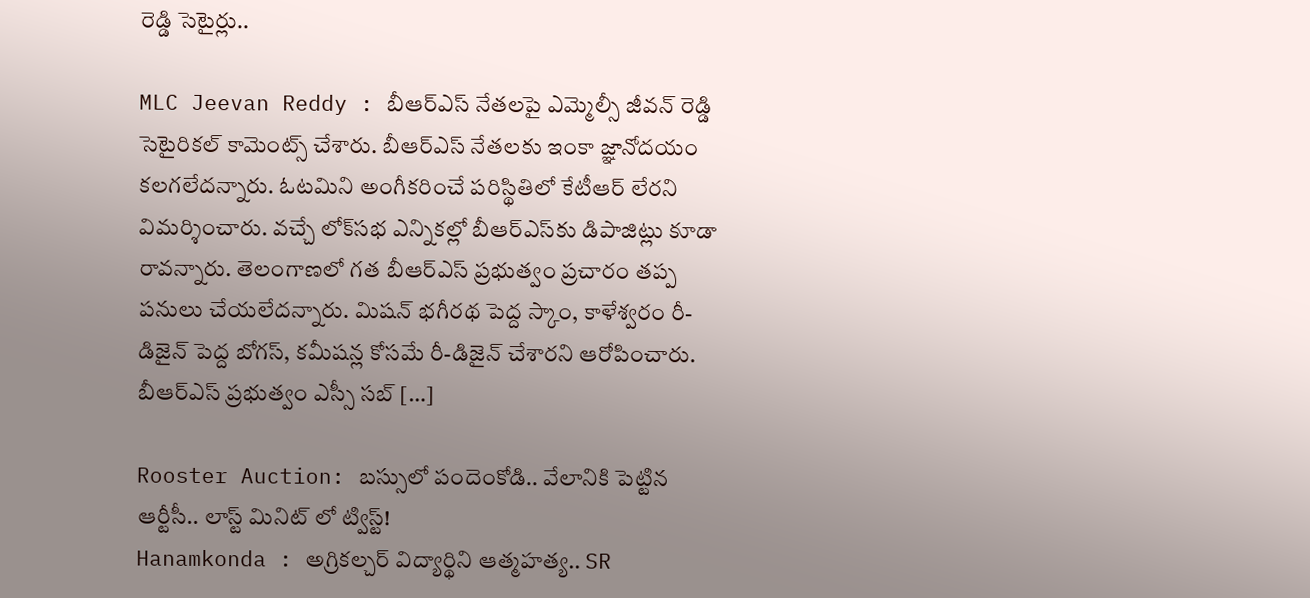రెడ్డి సెటైర్లు..

MLC Jeevan Reddy : బీఆర్‌ఎస్‌ నేతలపై ఎమ్మెల్సీ జీవన్‌ రెడ్డి సెటైరికల్‌ కామెంట్స్‌ చేశారు. బీఆర్‌ఎస్‌ నేతలకు ఇంకా జ్ఞానోదయం కలగలేదన్నారు. ఓటమిని అంగీకరించే పరిస్థితిలో కేటీఆర్‌ లేరని విమర్శించారు. వచ్చే లోక్‌సభ ఎన్నికల్లో బీఆర్‌ఎస్‌కు డిపాజిట్లు కూడా రావన్నారు. తెలంగాణలో గత బీఆర్ఎస్ ప్రభుత్వం ప్రచారం తప్ప పనులు చేయలేదన్నారు. మిషన్ భగీరథ పెద్ద స్కాం, కాళేశ్వరం రీ-డిజైన్ పెద్ద బోగస్, కమీషన్ల కోసమే రీ-డిజైన్ చేశారని ఆరోపించారు. బీఆర్ఎస్ ప్రభుత్వం ఎస్సీ సబ్ […]

Rooster Auction: బస్సులో పందెంకోడి.. వేలానికి పెట్టిన ఆర్టీసీ.. లాస్ట్ మినిట్ లో ట్విస్ట్!
Hanamkonda : అగ్రికల్చర్ విద్యార్థిని ఆత్మహత్య.. SR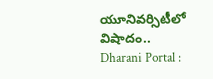యూనివర్సిటీలో విషాదం..
Dharani Portal :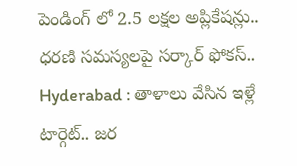పెండింగ్ లో 2.5 లక్షల అప్లికేషన్లు.. ధరణి సమస్యలపై సర్కార్ ఫోకస్..
Hyderabad : తాళాలు వేసిన ఇళ్లే టార్గెట్.. జర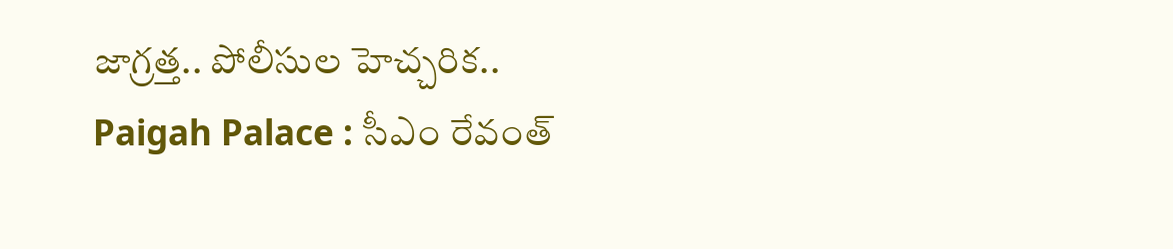జాగ్రత్త.. పోలీసుల హెచ్చరిక..
Paigah Palace : సీఎం రేవంత్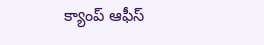క్యాంప్ ఆఫీస్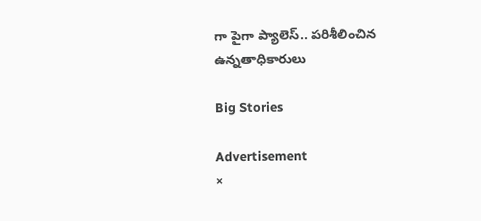గా పైగా ప్యాలెస్.. పరిశీలించిన ఉన్నతాధికారులు

Big Stories

Advertisement
×